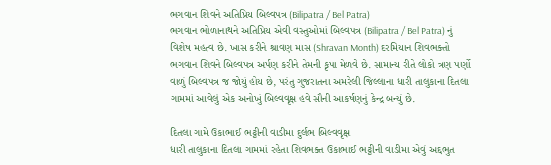ભગવાન શિવને અતિપ્રિય બિલ્વપત્ર (Bilipatra / Bel Patra)
ભગવાન ભોળાનાથને અતિપ્રિય એવી વસ્તુઓમાં બિલ્વપત્ર (Bilipatra / Bel Patra) નું વિશેષ મહત્વ છે. ખાસ કરીને શ્રાવણ માસ (Shravan Month) દરમિયાન શિવભક્તો ભગવાન શિવને બિલ્વપત્ર અર્પણ કરીને તેમની કૃપા મેળવે છે. સામાન્ય રીતે લોકો ત્રણ પર્ણો વાળું બિલ્વપત્ર જ જોયું હોય છે, પરંતુ ગુજરાતના અમરેલી જિલ્લાના ધારી તાલુકાના દિતલા ગામમાં આવેલું એક અનોખું બિલ્વવૃક્ષ હવે સૌની આકર્ષણનું કેન્દ્ર બન્યું છે.

દિતલા ગામે ઉકાભાઈ ભટ્ટીની વાડીમા દુર્લભ બિલ્વવૃક્ષ
ધારી તાલુકાના દિતલા ગામમાં રહેતા શિવભક્ત ઉકાભાઈ ભટ્ટીની વાડીમા એવું અદ્દભુત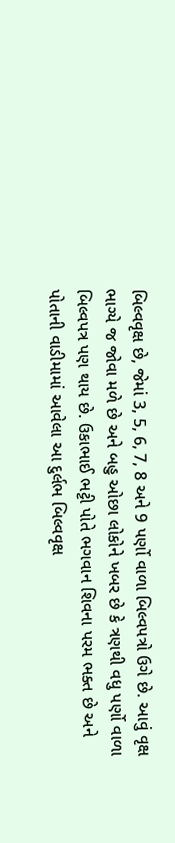બિલ્વવૃક્ષ છે, જેમાં 3, 5, 6, 7, 8 અને 9 પર્ણો વાળા બિલ્વપત્રો ઉગે છે. આવું વૃક્ષ ભાગ્યે જ જોવા મળે છે અને બહુ ઓછા લોકોને ખબર છે કે ત્રણથી વધુ પર્ણો વાળા બિલ્વપત્ર પણ થાય છે. ઉકાભાઈ ભટ્ટી પોતે ભગવાન શિવના પરમ ભક્ત છે અને પોતાની વાડીમામાં આવેલા આ દુર્લભ બિલ્વવૃક્ષ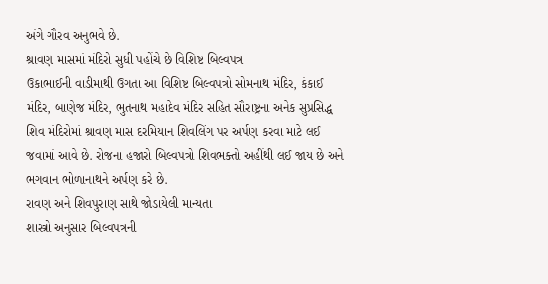અંગે ગૌરવ અનુભવે છે.
શ્રાવણ માસમાં મંદિરો સુધી પહોંચે છે વિશિષ્ટ બિલ્વપત્ર
ઉકાભાઈની વાડીમાથી ઉગતા આ વિશિષ્ટ બિલ્વપત્રો સોમનાથ મંદિર, કંકાઈ મંદિર, બાણેજ મંદિર, ભુતનાથ મહાદેવ મંદિર સહિત સૌરાષ્ટ્રના અનેક સુપ્રસિદ્ધ શિવ મંદિરોમાં શ્રાવણ માસ દરમિયાન શિવલિંગ પર અર્પણ કરવા માટે લઈ જવામાં આવે છે. રોજના હજારો બિલ્વપત્રો શિવભક્તો અહીંથી લઈ જાય છે અને ભગવાન ભોળાનાથને અર્પણ કરે છે.
રાવણ અને શિવપુરાણ સાથે જોડાયેલી માન્યતા
શાસ્ત્રો અનુસાર બિલ્વપત્રની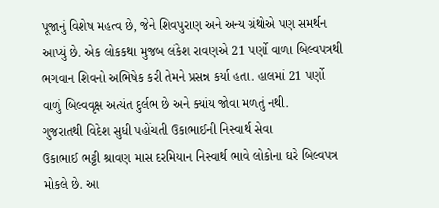પૂજાનું વિશેષ મહત્વ છે, જેને શિવપુરાણ અને અન્ય ગ્રંથોએ પણ સમર્થન આપ્યું છે. એક લોકકથા મુજબ લંકેશ રાવણએ 21 પર્ણો વાળા બિલ્વપત્રથી ભગવાન શિવનો અભિષેક કરી તેમને પ્રસન્ન કર્યા હતા. હાલમાં 21 પર્ણો વાળું બિલ્વવૃક્ષ અત્યંત દુર્લભ છે અને ક્યાંય જોવા મળતું નથી.
ગુજરાતથી વિદેશ સુધી પહોંચતી ઉકાભાઈની નિસ્વાર્થ સેવા
ઉકાભાઈ ભટ્ટી શ્રાવણ માસ દરમિયાન નિસ્વાર્થ ભાવે લોકોના ઘરે બિલ્વપત્ર મોકલે છે. આ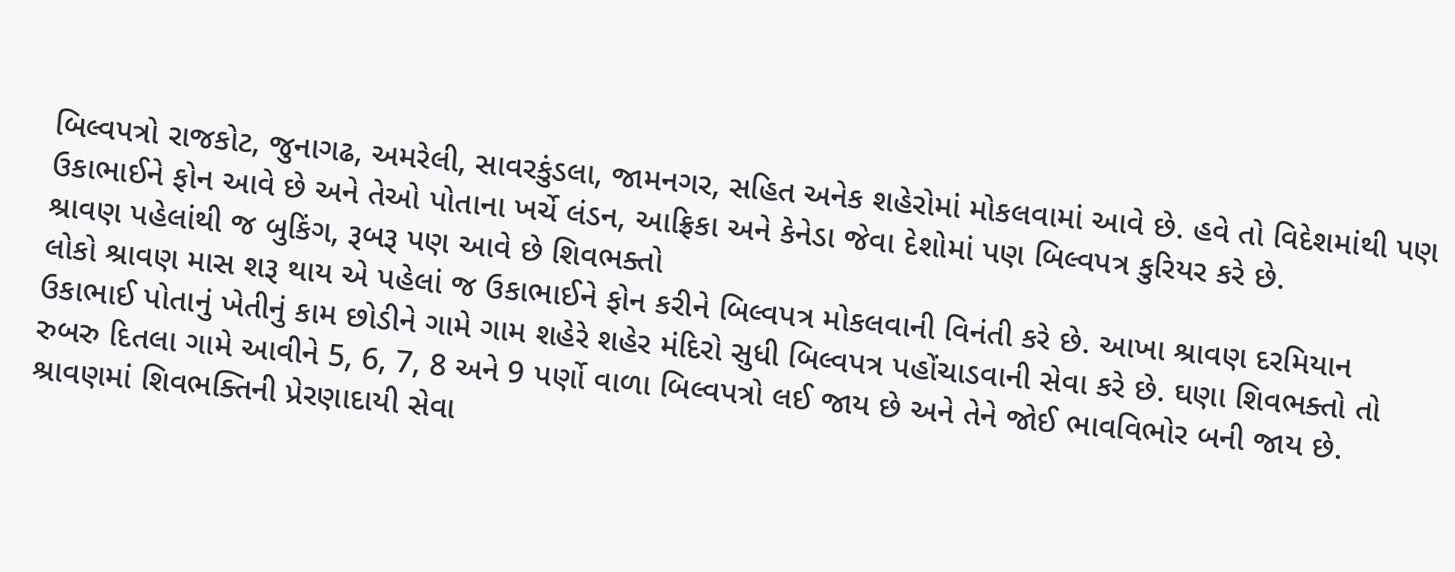બિલ્વપત્રો રાજકોટ, જુનાગઢ, અમરેલી, સાવરકુંડલા, જામનગર, સહિત અનેક શહેરોમાં મોકલવામાં આવે છે. હવે તો વિદેશમાંથી પણ ઉકાભાઈને ફોન આવે છે અને તેઓ પોતાના ખર્ચે લંડન, આફ્રિકા અને કેનેડા જેવા દેશોમાં પણ બિલ્વપત્ર કુરિયર કરે છે.
શ્રાવણ પહેલાંથી જ બુકિંગ, રૂબરૂ પણ આવે છે શિવભક્તો
લોકો શ્રાવણ માસ શરૂ થાય એ પહેલાં જ ઉકાભાઈને ફોન કરીને બિલ્વપત્ર મોકલવાની વિનંતી કરે છે. આખા શ્રાવણ દરમિયાન ઉકાભાઈ પોતાનું ખેતીનું કામ છોડીને ગામે ગામ શહેરે શહેર મંદિરો સુધી બિલ્વપત્ર પહોંચાડવાની સેવા કરે છે. ઘણા શિવભક્તો તો રુબરુ દિતલા ગામે આવીને 5, 6, 7, 8 અને 9 પર્ણો વાળા બિલ્વપત્રો લઈ જાય છે અને તેને જોઈ ભાવવિભોર બની જાય છે.
શ્રાવણમાં શિવભક્તિની પ્રેરણાદાયી સેવા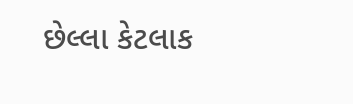છેલ્લા કેટલાક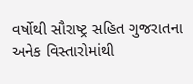વર્ષોથી સૌરાષ્ટ્ર સહિત ગુજરાતના અનેક વિસ્તારોમાંથી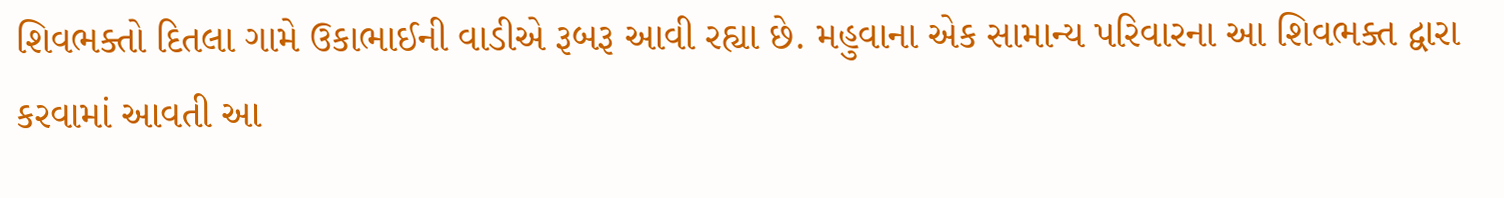શિવભક્તો દિતલા ગામે ઉકાભાઈની વાડીએ રૂબરૂ આવી રહ્યા છે. મહુવાના એક સામાન્ય પરિવારના આ શિવભક્ત દ્વારા કરવામાં આવતી આ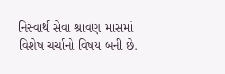નિસ્વાર્થ સેવા શ્રાવણ માસમાં વિશેષ ચર્ચાનો વિષય બની છે.